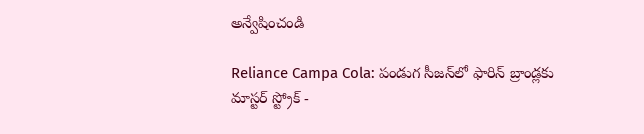అన్వేషించండి

Reliance Campa Cola: పండుగ సీజన్‌లో ఫారిన్‌ బ్రాండ్లకు మాస్టర్‌ స్ట్రోక్‌ -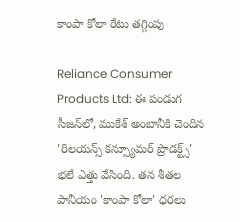కాంపా కోలా రేటు తగ్గింపు

Reliance Consumer Products Ltd: ఈ పండుగ సీజన్‌లో, ముకేశ్ అంబానీకి చెందిన 'రిలయన్స్ కన్స్యూమర్ ప్రొడక్ట్స్' భలే ఎత్తు వేసింది. తన శీతల పానీయం 'కాంపా కోలా' ధరలు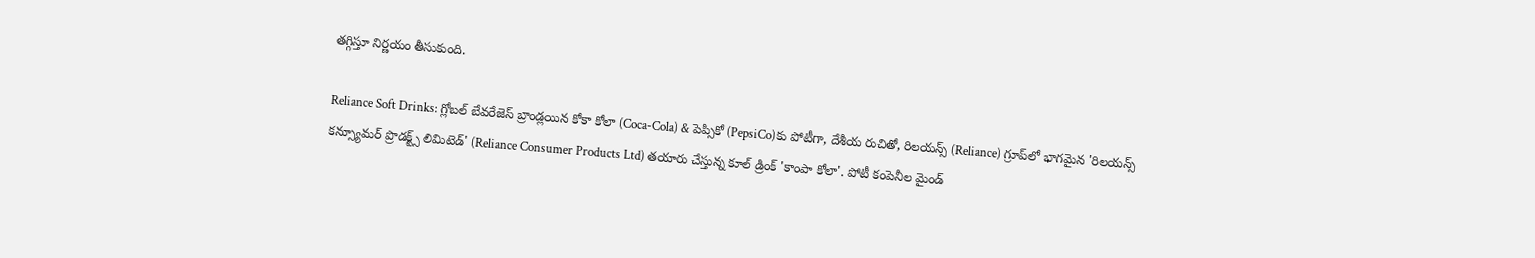తగ్గిస్తూ నిర్ణయం తీసుకుంది.

Reliance Soft Drinks: గ్లోబల్‌ బేవరేజెస్‌ బ్రాండ్లయిన కోకా కోలా ‍‌(Coca-Cola) & పెప్సికో (PepsiCo)కు పోటీగా, దేశీయ రుచితో, రిలయన్స్‌ (Reliance) గ్రూప్‌లో భాగమైన 'రిలయన్స్ కన్స్యూమర్ ప్రొడక్ట్స్ లిమిటెడ్‌' (Reliance Consumer Products Ltd) తయారు చేస్తున్న కూల్‌ డ్రింక్‌ 'కాంపా కోలా'. పోటీ కంపెనీల మైండ్‌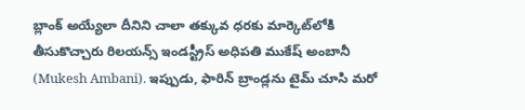బ్లాంక్‌ అయ్యేలా దీనిని చాలా తక్కువ ధరకు మార్కెట్‌లోకి తీసుకొచ్చారు రిలయన్స్‌ ఇండస్ట్రీస్‌ అధిపతి ముకేష్‌ అంబానీ (Mukesh Ambani). ఇప్పుడు, ఫారిన్‌ బ్రాండ్లను టైమ్‌ చూసి మరో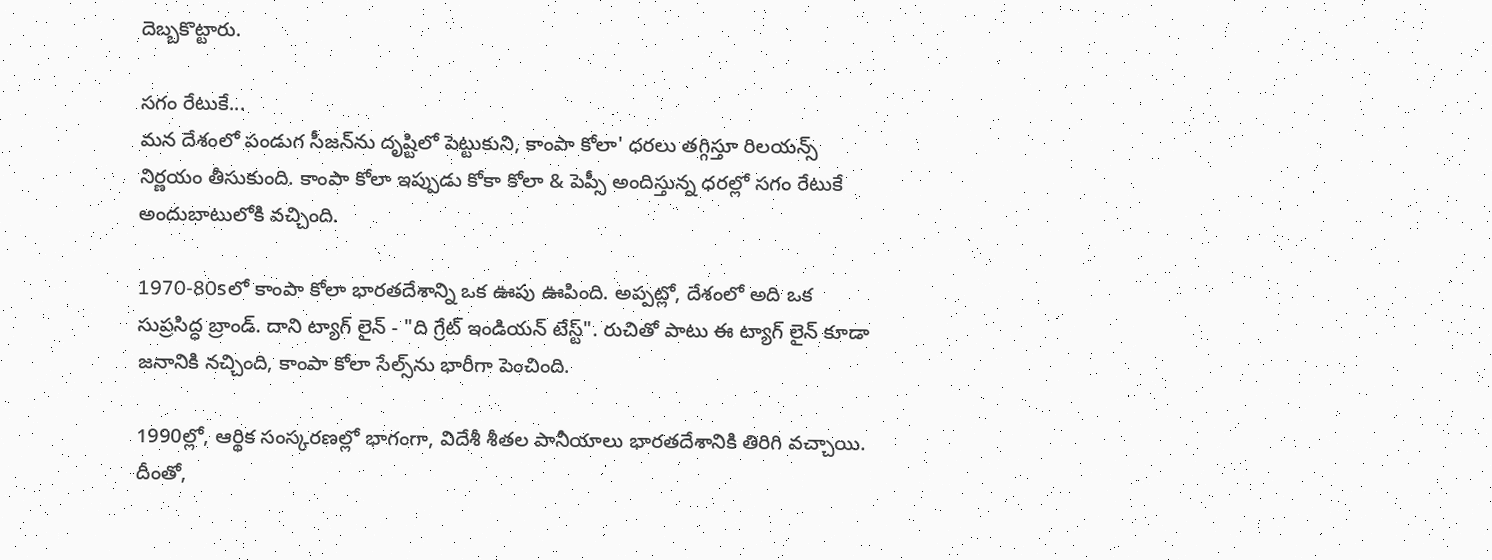దెబ్బకొట్టారు.

సగం రేటుకే...
మన దేశంలో పండుగ సీజన్‌ను దృష్టిలో పెట్టుకుని, కాంపా కోలా' ధరలు తగ్గిస్తూ రిలయన్స్‌ నిర్ణయం తీసుకుంది. కాంపా కోలా ఇప్పుడు కోకా కోలా & పెప్సీ అందిస్తున్న ధరల్లో సగం రేటుకే అందుబాటులోకి వచ్చింది.

1970-80sలో కాంపా కోలా భారతదేశాన్ని ఒక ఊపు ఊపింది. అప్పట్లో, దేశంలో అది ఒక సుప్రసిద్ధ బ్రాండ్. దాని ట్యాగ్‌ లైన్ - "ది గ్రేట్ ఇండియన్ టేస్ట్". రుచితో పాటు ఈ ట్యాగ్‌ లైన్‌ కూడా జనానికి నచ్చింది, కాంపా కోలా సేల్స్‌ను భారీగా పెంచింది.

1990ల్లో, ఆర్థిక సంస్కరణల్లో భాగంగా, విదేశీ శీతల పానీయాలు భారతదేశానికి తిరిగి వచ్చాయి. దీంతో,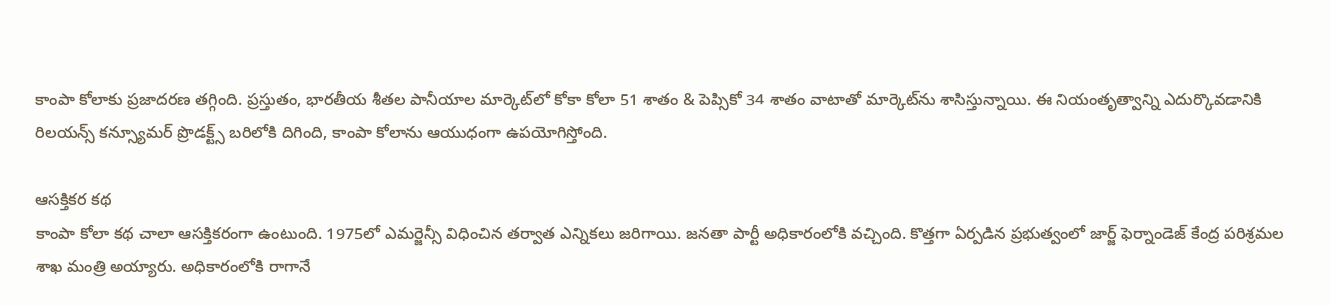కాంపా కోలాకు ప్రజాదరణ తగ్గింది. ప్రస్తుతం, భారతీయ శీతల పానీయాల మార్కెట్‌లో కోకా కోలా 51 శాతం & పెప్సికో 34 శాతం వాటాతో మార్కెట్‌ను శాసిస్తున్నాయి. ఈ నియంతృత్వాన్ని ఎదుర్కొవడానికి రిలయన్స్ కన్స్యూమర్ ప్రొడక్ట్స్ బరిలోకి దిగింది, కాంపా కోలాను ఆయుధంగా ఉపయోగిస్తోంది.

ఆసక్తికర కథ
కాంపా కోలా కథ చాలా ఆసక్తికరంగా ఉంటుంది. 1975లో ఎమర్జెన్సీ విధించిన తర్వాత ఎన్నికలు జరిగాయి. జనతా పార్టీ అధికారంలోకి వచ్చింది. కొత్తగా ఏర్పడిన ప్రభుత్వంలో జార్జ్ ఫెర్నాండెజ్ కేంద్ర పరిశ్రమల శాఖ మంత్రి అయ్యారు. అధికారంలోకి రాగానే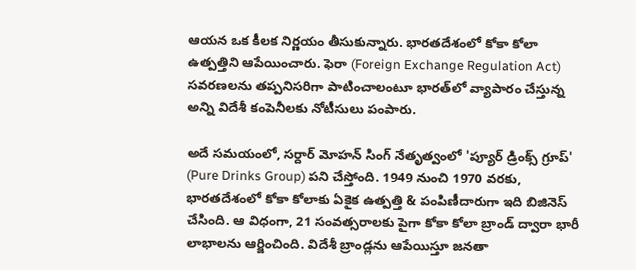ఆయన ఒక కీలక నిర్ణయం తీసుకున్నారు. భారతదేశంలో కోకా కోలా ఉత్పత్తిని ఆపేయించారు. ఫెరా (Foreign Exchange Regulation Act) సవరణలను తప్పనిసరిగా పాటించాలంటూ భారత్‌లో వ్యాపారం చేస్తున్న అన్ని విదేశీ కంపెనీలకు నోటీసులు పంపారు.

అదే సమయంలో, సర్దార్ మోహన్ సింగ్ నేతృత్వంలో 'ప్యూర్ డ్రింక్స్ గ్రూప్‌' (Pure Drinks Group) పని చేస్తోంది. 1949 నుంచి 1970 వరకు, భారతదేశంలో కోకా కోలాకు ఏకైక ఉత్పత్తి & పంపిణీదారుగా ఇది బిజినెస్‌ చేసింది. ఆ విధంగా, 21 సంవత్సరాలకు పైగా కోకా కోలా బ్రాండ్‌ ద్వారా భారీ లాభాలను ఆర్జించింది. విదేశీ బ్రాండ్లను ఆపేయిస్తూ జనతా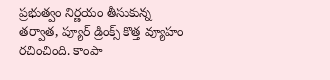ప్రభుత్వం నిర్ణయం తీసుకున్న తర్వాత, ప్యూర్ డ్రింక్స్ కొత్త వ్యూహం రచించింది. కాంపా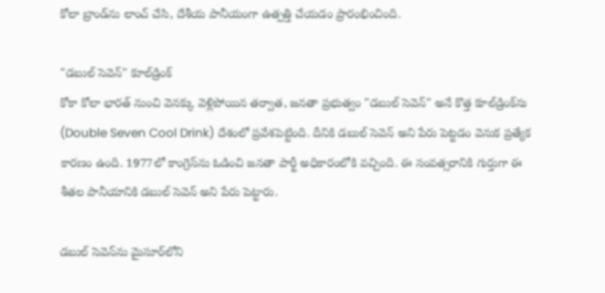కోలా బ్రాండ్‌ను లాంచ్‌ చేసి, దేశీయ పానీయంగా ఉత్పత్తి చేయడం ప్రారంభించింది.

"డబుల్ సెవెన్" కూల్‌డ్రింక్‌
కోకా కోలా భారత్‌ నుంచి వెనక్కు వెళ్లిపోయిన తర్వాత, జనతా ప్రభుత్వం "డబుల్ సెవెన్" అనే కొత్త కూల్‌డ్రింక్‌ను (Double Seven Cool Drink) దేశంలో ప్రవేశపెట్టింది. దీనికి డబుల్ సెవెన్ అని పేరు పెట్టడం వెనుక ప్రత్యేక కారణం ఉంది. 1977లో కాంగ్రెస్‌ను ఓడించి జనతా పార్టీ అధికారంలోకి వచ్చింది. ఈ సంవత్సరానికి గుర్తుగా ఈ శీతల పానీయానికి డబుల్ సెవెన్ అని పేరు పెట్టారు.

డబుల్ సెవెన్‌ను మైసూర్‌లోని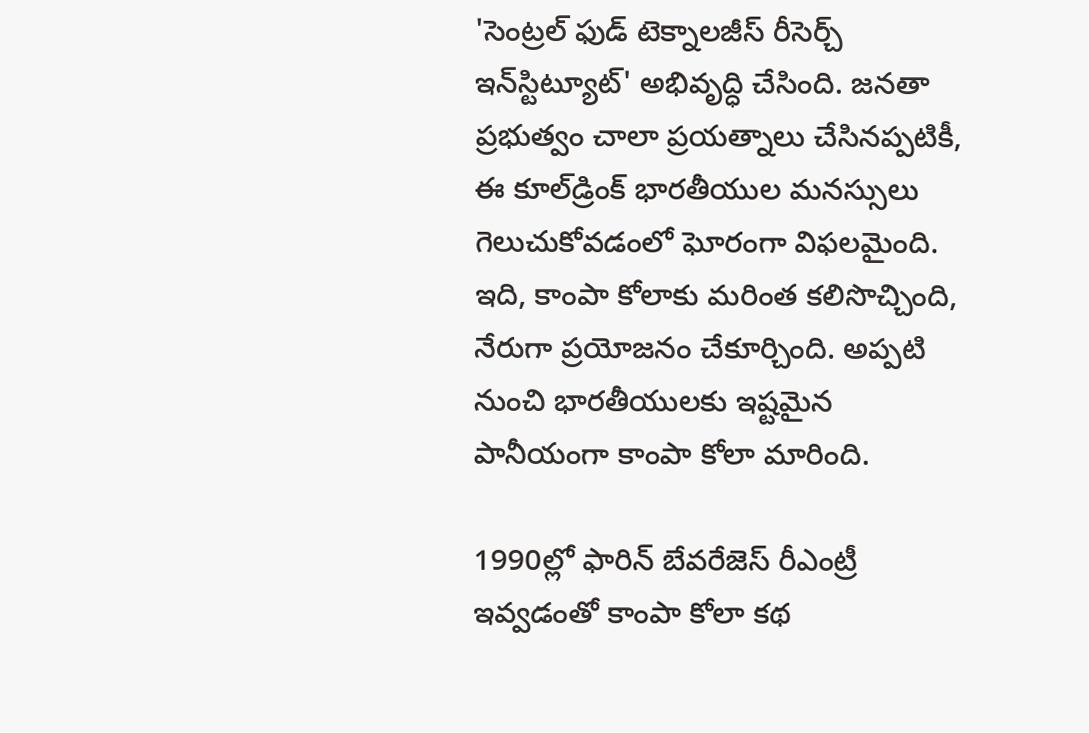'సెంట్రల్ ఫుడ్ టెక్నాలజీస్ రీసెర్చ్ ఇన్‌స్టిట్యూట్' అభివృద్ధి చేసింది. జనతా ప్రభుత్వం చాలా ప్రయత్నాలు చేసినప్పటికీ, ఈ కూల్‌డ్రింక్‌ భారతీయుల మనస్సులు గెలుచుకోవడంలో ఘోరంగా విఫలమైంది. ఇది, కాంపా కోలాకు మరింత కలిసొచ్చింది, నేరుగా ప్రయోజనం చేకూర్చింది. అప్పటి నుంచి భారతీయులకు ఇష్టమైన పానీయంగా కాంపా కోలా మారింది.

1990ల్లో ఫారిన్‌ బేవరేజెస్‌ రీఎంట్రీ ఇవ్వడంతో కాంపా కోలా కథ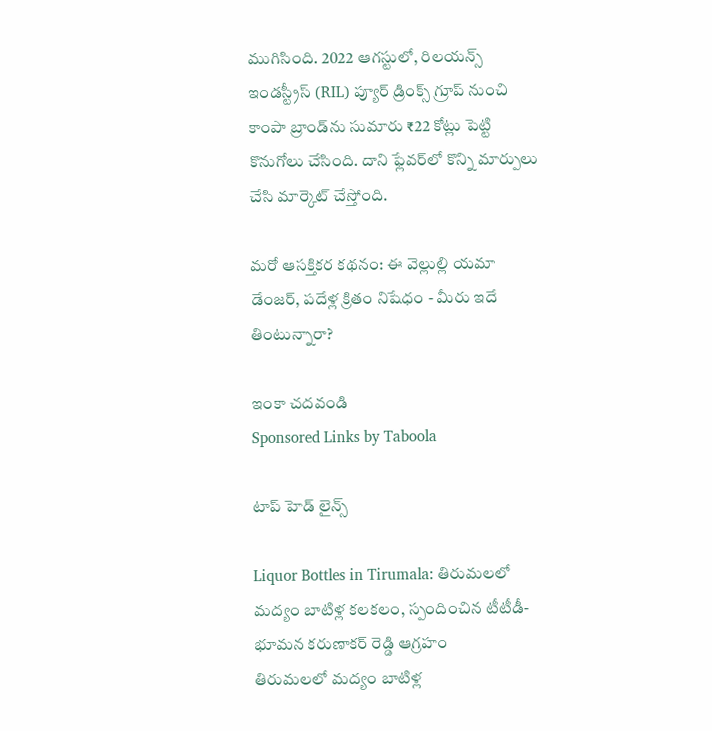ముగిసింది. 2022 ఆగస్టులో, రిలయన్స్ ఇండస్ట్రీస్‌ (RIL) ప్యూర్ డ్రింక్స్ గ్రూప్ నుంచి కాంపా బ్రాండ్‌ను సుమారు ₹22 కోట్లు పెట్టి కొనుగోలు చేసింది. దాని ఫ్లేవర్‌లో కొన్ని మార్పులు చేసి మార్కెట్‌ చేస్తోంది.

మరో ఆసక్తికర కథనం: ఈ వెల్లుల్లి యమా డేంజర్‌, పదేళ్ల క్రితం నిషేధం - మీరు ఇదే తింటున్నారా?

ఇంకా చదవండి
Sponsored Links by Taboola

టాప్ హెడ్ లైన్స్

Liquor Bottles in Tirumala: తిరుమలలో మద్యం బాటిళ్ల కలకలం, స్పందించిన టీటీడీ- భూమన కరుణాకర్ రెడ్డి ఆగ్రహం
తిరుమలలో మద్యం బాటిళ్ల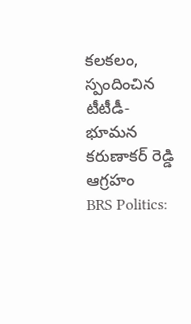కలకలం, స్పందించిన టీటీడీ- భూమన కరుణాకర్ రెడ్డి ఆగ్రహం
BRS Politics: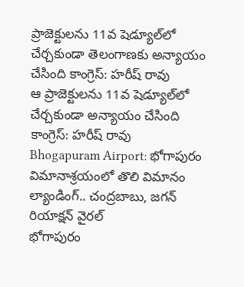ప్రాజెక్టులను 11వ షెడ్యూల్‌లో చేర్చకుండా తెలంగాణకు అన్యాయం చేసింది కాంగ్రెస్: హరీష్ రావు
ఆ ప్రాజెక్టులను 11వ షెడ్యూల్‌లో చేర్చకుండా అన్యాయం చేసింది కాంగ్రెస్: హరీష్ రావు
Bhogapuram Airport: భోగాపురం విమానాశ్రయంలో తొలి విమానం ల్యాండింగ్.. చంద్రబాబు, జగన్ రియాక్షన్ వైరల్
భోగాపురం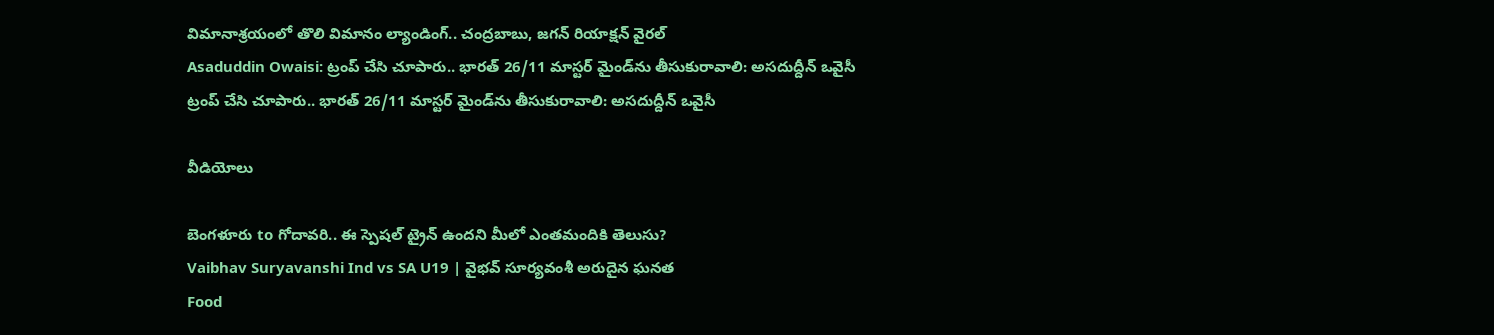విమానాశ్రయంలో తొలి విమానం ల్యాండింగ్.. చంద్రబాబు, జగన్ రియాక్షన్ వైరల్
Asaduddin Owaisi: ట్రంప్ చేసి చూపారు.. భారత్ 26/11 మాస్టర్ మైండ్‌ను తీసుకురావాలి: అసదుద్దీన్ ఒవైసీ
ట్రంప్ చేసి చూపారు.. భారత్ 26/11 మాస్టర్ మైండ్‌ను తీసుకురావాలి: అసదుద్దీన్ ఒవైసీ

వీడియోలు

బెంగళూరు to గోదావరి.. ఈ స్పెషల్ ట్రైన్ ఉందని మీలో ఎంతమందికి తెలుసు?
Vaibhav Suryavanshi Ind vs SA U19 | వైభవ్ సూర్యవంశీ అరుదైన ఘనత
Food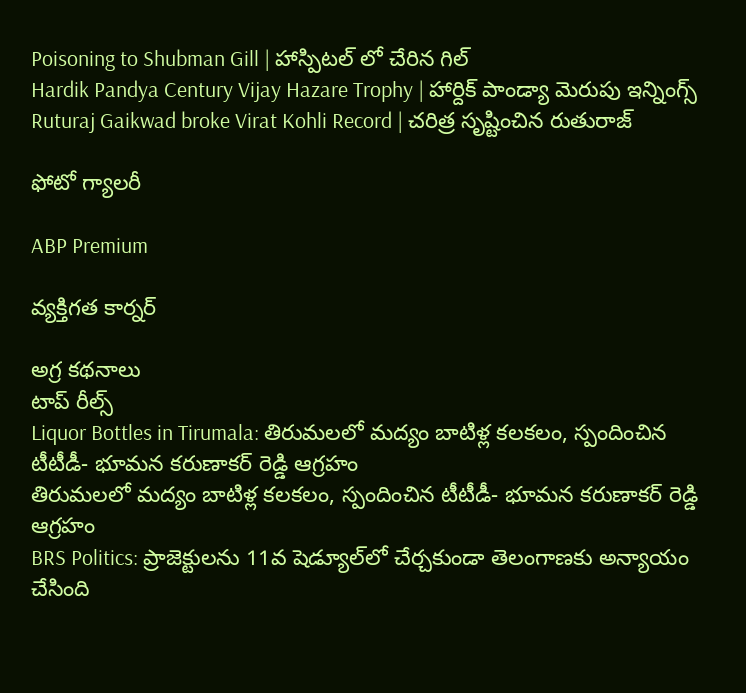Poisoning to Shubman Gill | హాస్పిటల్ లో చేరిన గిల్
Hardik Pandya Century Vijay Hazare Trophy | హార్దిక్ పాండ్యా మెరుపు ఇన్నింగ్స్
Ruturaj Gaikwad broke Virat Kohli Record | చరిత్ర సృష్టించిన రుతురాజ్

ఫోటో గ్యాలరీ

ABP Premium

వ్యక్తిగత కార్నర్

అగ్ర కథనాలు
టాప్ రీల్స్
Liquor Bottles in Tirumala: తిరుమలలో మద్యం బాటిళ్ల కలకలం, స్పందించిన టీటీడీ- భూమన కరుణాకర్ రెడ్డి ఆగ్రహం
తిరుమలలో మద్యం బాటిళ్ల కలకలం, స్పందించిన టీటీడీ- భూమన కరుణాకర్ రెడ్డి ఆగ్రహం
BRS Politics: ప్రాజెక్టులను 11వ షెడ్యూల్‌లో చేర్చకుండా తెలంగాణకు అన్యాయం చేసింది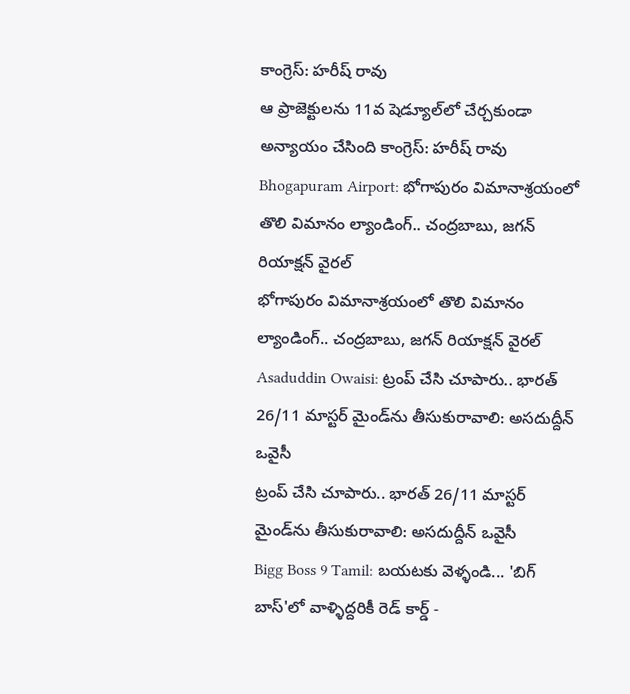కాంగ్రెస్: హరీష్ రావు
ఆ ప్రాజెక్టులను 11వ షెడ్యూల్‌లో చేర్చకుండా అన్యాయం చేసింది కాంగ్రెస్: హరీష్ రావు
Bhogapuram Airport: భోగాపురం విమానాశ్రయంలో తొలి విమానం ల్యాండింగ్.. చంద్రబాబు, జగన్ రియాక్షన్ వైరల్
భోగాపురం విమానాశ్రయంలో తొలి విమానం ల్యాండింగ్.. చంద్రబాబు, జగన్ రియాక్షన్ వైరల్
Asaduddin Owaisi: ట్రంప్ చేసి చూపారు.. భారత్ 26/11 మాస్టర్ మైండ్‌ను తీసుకురావాలి: అసదుద్దీన్ ఒవైసీ
ట్రంప్ చేసి చూపారు.. భారత్ 26/11 మాస్టర్ మైండ్‌ను తీసుకురావాలి: అసదుద్దీన్ ఒవైసీ
Bigg Boss 9 Tamil: బయటకు వెళ్ళండి... 'బిగ్ బాస్'లో వాళ్ళిద్దరికీ రెడ్ కార్డ్ -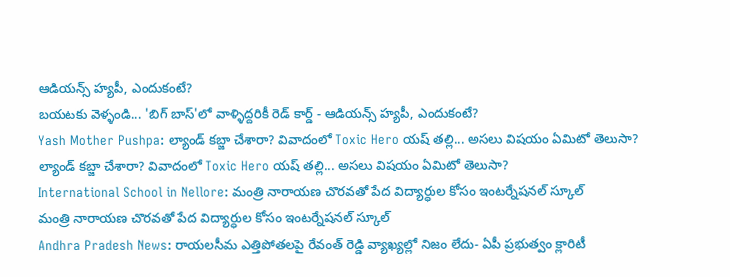ఆడియన్స్‌ హ్యపీ, ఎందుకంటే?
బయటకు వెళ్ళండి... 'బిగ్ బాస్'లో వాళ్ళిద్దరికీ రెడ్ కార్డ్ - ఆడియన్స్‌ హ్యపీ, ఎందుకంటే?
Yash Mother Pushpa: ల్యాండ్ కబ్జా చేశారా? వివాదంలో Toxic Hero యష్ తల్లి... అసలు విషయం ఏమిటో తెలుసా?
ల్యాండ్ కబ్జా చేశారా? వివాదంలో Toxic Hero యష్ తల్లి... అసలు విషయం ఏమిటో తెలుసా?
International School in Nellore: మంత్రి నారాయణ చొరవతో పేద విద్యార్ధుల కోసం ఇంటర్నేషనల్ స్కూల్
మంత్రి నారాయణ చొరవతో పేద విద్యార్ధుల కోసం ఇంటర్నేషనల్ స్కూల్
Andhra Pradesh News: రాయలసీమ ఎత్తిపోతలపై రేవంత్ రెడ్డి వ్యాఖ్యల్లో నిజం లేదు- ఏపీ ప్రభుత్వం క్లారిటీ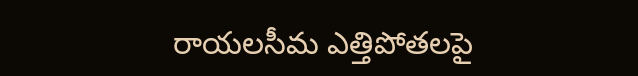రాయలసీమ ఎత్తిపోతలపై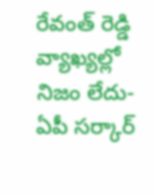రేవంత్ రెడ్డి వ్యాఖ్యల్లో నిజం లేదు- ఏపీ సర్కార్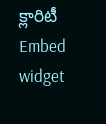క్లారిటీ
Embed widget